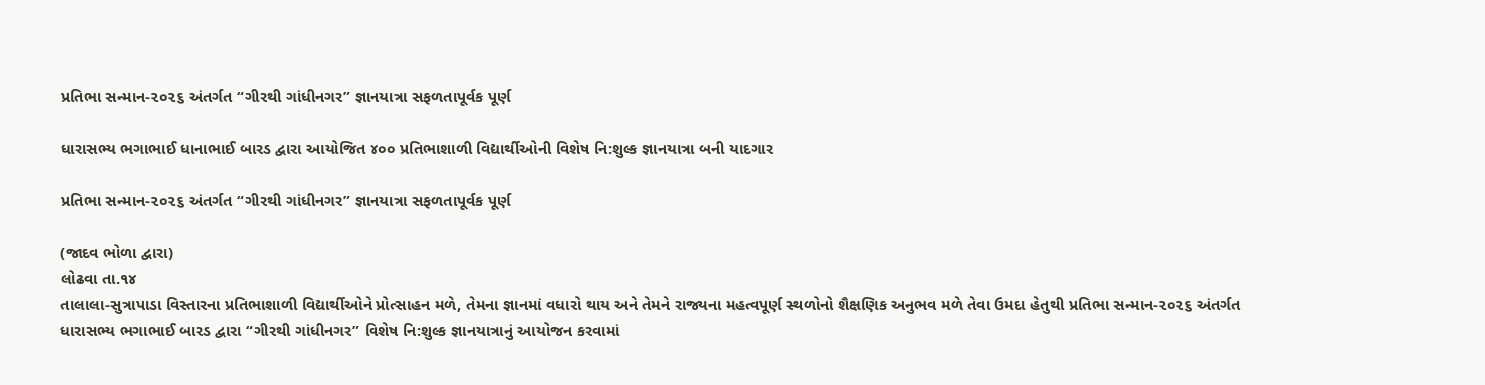પ્રતિભા સન્માન-૨૦૨૬ અંતર્ગત “ગીરથી ગાંધીનગર” જ્ઞાનયાત્રા સફળતાપૂર્વક પૂર્ણ

ધારાસભ્ય ભગાભાઈ ધાનાભાઈ બારડ દ્વારા આયોજિત ૪૦૦ પ્રતિભાશાળી વિદ્યાર્થીઓની વિશેષ નિ:શુલ્ક જ્ઞાનયાત્રા બની યાદગાર

પ્રતિભા સન્માન-૨૦૨૬ અંતર્ગત “ગીરથી ગાંધીનગર” જ્ઞાનયાત્રા સફળતાપૂર્વક પૂર્ણ

(જાદવ ભોળા દ્વારા)
લોઢવા તા.૧૪
તાલાલા-સુત્રાપાડા વિસ્તારના પ્રતિભાશાળી વિદ્યાર્થીઓને પ્રોત્સાહન મળે, તેમના જ્ઞાનમાં વધારો થાય અને તેમને રાજ્યના મહત્વપૂર્ણ સ્થળોનો શૈક્ષણિક અનુભવ મળે તેવા ઉમદા હેતુથી પ્રતિભા સન્માન-૨૦૨૬ અંતર્ગત ધારાસભ્ય ભગાભાઈ બારડ દ્વારા “ગીરથી ગાંધીનગર” વિશેષ નિ:શુલ્ક જ્ઞાનયાત્રાનું આયોજન કરવામાં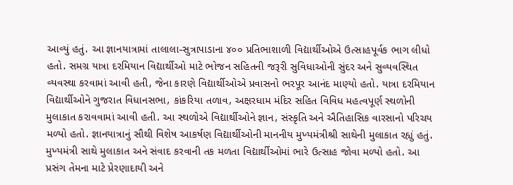આવ્યું હતું. આ જ્ઞાનયાત્રામાં તાલાલા-સુત્રાપાડાના ૪૦૦ પ્રતિભાશાળી વિદ્યાર્થીઓએ ઉત્સાહપૂર્વક ભાગ લીધો હતો. સમગ્ર યાત્રા દરમિયાન વિદ્યાર્થીઓ માટે ભોજન સહિતની જરૂરી સુવિધાઓની સુંદર અને સુવ્યવસ્થિત વ્યવસ્થા કરવામાં આવી હતી, જેના કારણે વિદ્યાર્થીઓએ પ્રવાસનો ભરપૂર આનંદ માણ્યો હતો. યાત્રા દરમિયાન વિદ્યાર્થીઓને ગુજરાત વિધાનસભા, કાંકરિયા તળાવ, અક્ષરધામ મંદિર સહિત વિવિધ મહત્વપૂર્ણ સ્થળોની મુલાકાત કરાવવામાં આવી હતી. આ સ્થળોએ વિદ્યાર્થીઓને જ્ઞાન, સંસ્કૃતિ અને ઐતિહાસિક વારસાનો પરિચય મળ્યો હતો. જ્ઞાનયાત્રાનું સૌથી વિશેષ આકર્ષણ વિદ્યાર્થીઓની માનનીય મુખ્યમંત્રીશ્રી સાથેની મુલાકાત રહ્યું હતું. મુખ્યમંત્રી સાથે મુલાકાત અને સંવાદ કરવાની તક મળતા વિદ્યાર્થીઓમાં ભારે ઉત્સાહ જોવા મળ્યો હતો. આ પ્રસંગ તેમના માટે પ્રેરણાદાયી અને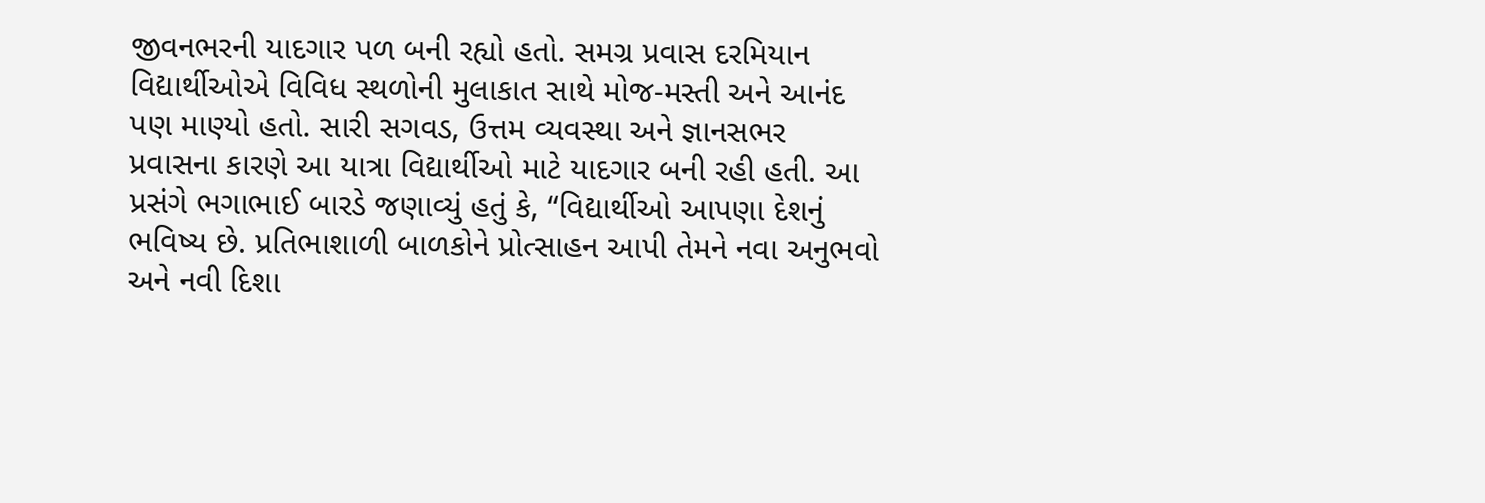જીવનભરની યાદગાર પળ બની રહ્યો હતો. સમગ્ર પ્રવાસ દરમિયાન વિદ્યાર્થીઓએ વિવિધ સ્થળોની મુલાકાત સાથે મોજ-મસ્તી અને આનંદ પણ માણ્યો હતો. સારી સગવડ, ઉત્તમ વ્યવસ્થા અને જ્ઞાનસભર પ્રવાસના કારણે આ યાત્રા વિદ્યાર્થીઓ માટે યાદગાર બની રહી હતી. આ પ્રસંગે ભગાભાઈ બારડે જણાવ્યું હતું કે, “વિદ્યાર્થીઓ આપણા દેશનું ભવિષ્ય છે. પ્રતિભાશાળી બાળકોને પ્રોત્સાહન આપી તેમને નવા અનુભવો અને નવી દિશા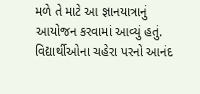મળે તે માટે આ જ્ઞાનયાત્રાનું આયોજન કરવામાં આવ્યું હતું. વિદ્યાર્થીઓના ચહેરા પરનો આનંદ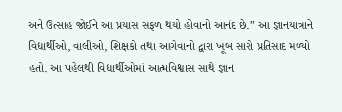અને ઉત્સાહ જોઈને આ પ્રયાસ સફળ થયો હોવાનો આનંદ છે.” આ જ્ઞાનયાત્રાને વિદ્યાર્થીઓ, વાલીઓ, શિક્ષકો તથા આગેવાનો દ્વારા ખૂબ સારો પ્રતિસાદ મળ્યો હતો. આ પહેલથી વિદ્યાર્થીઓમાં આત્મવિશ્વાસ સાથે જ્ઞાન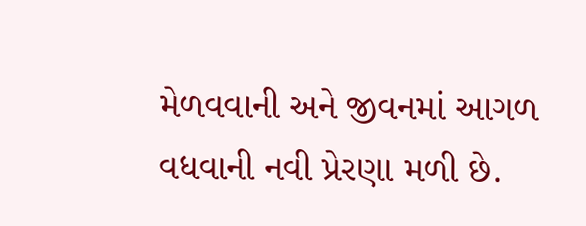મેળવવાની અને જીવનમાં આગળ વધવાની નવી પ્રેરણા મળી છે.